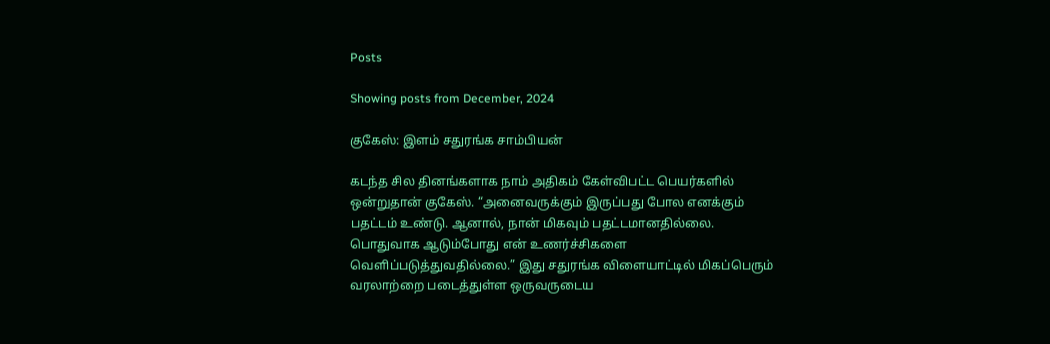Posts

Showing posts from December, 2024

குகேஸ்: இளம் சதுரங்க சாம்பியன்

கடந்த சில தினங்களாக நாம் அதிகம் கேள்விபட்ட பெயர்களில் ஒன்றுதான் குகேஸ். “அனைவருக்கும் இருப்பது போல எனக்கும் பதட்டம் உண்டு. ஆனால், நான் மிகவும் பதட்டமானதில்லை. பொதுவாக ஆடும்போது என் உணர்ச்சிகளை வெளிப்படுத்துவதில்லை.” இது சதுரங்க விளையாட்டில் மிகப்பெரும் வரலாற்றை படைத்துள்ள ஒருவருடைய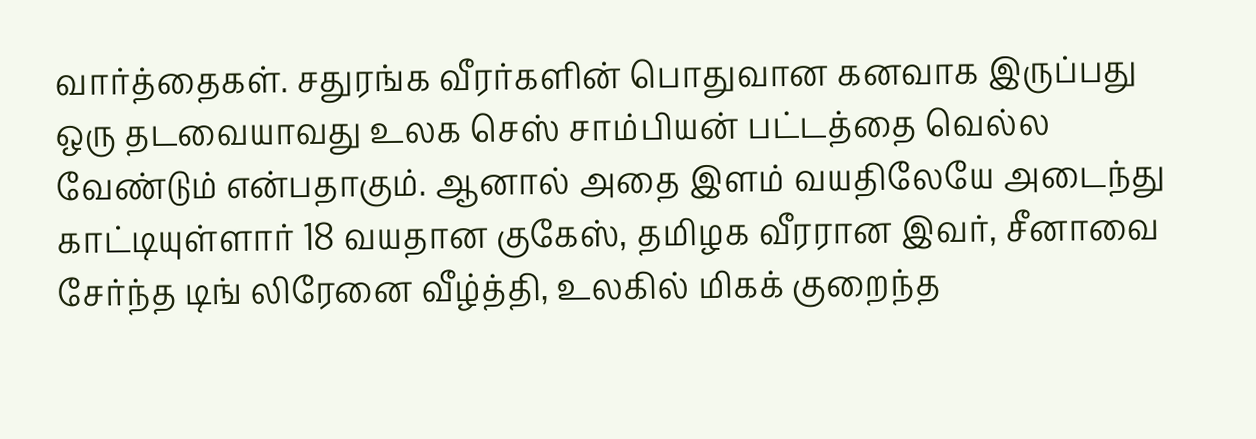வார்த்தைகள். சதுரங்க வீரர்களின் பொதுவான கனவாக இருப்பது ஒரு தடவையாவது உலக செஸ் சாம்பியன் பட்டத்தை வெல்ல வேண்டும் என்பதாகும். ஆனால் அதை இளம் வயதிலேயே அடைந்து காட்டியுள்ளார் 18 வயதான குகேஸ், தமிழக வீரரான இவர், சீனாவை சேர்ந்த டிங் லிரேனை வீழ்த்தி, உலகில் மிகக் குறைந்த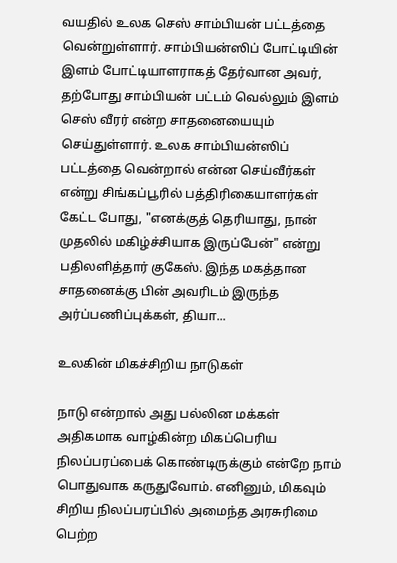வயதில் உலக செஸ் சாம்பியன் பட்டத்தை வென்றுள்ளார். சாம்பியன்ஸிப் போட்டியின் இளம் போட்டியாளராகத் தேர்வான அவர், தற்போது சாம்பியன் பட்டம் வெல்லும் இளம் செஸ் வீரர் என்ற சாதனையையும் செய்துள்ளார். உலக சாம்பியன்ஸிப் பட்டத்தை வென்றால் என்ன செய்வீர்கள் என்று சிங்கப்பூரில் பத்திரிகையாளர்கள் கேட்ட போது, "எனக்குத் தெரியாது, நான் முதலில் மகிழ்ச்சியாக இருப்பேன்" என்று பதிலளித்தார் குகேஸ். இந்த மகத்தான சாதனைக்கு பின் அவரிடம் இருந்த அர்ப்பணிப்புக்கள், தியா...

உலகின் மிகச்சிறிய நாடுகள்

நாடு என்றால் அது பல்லின மக்கள் அதிகமாக வாழ்கின்ற மிகப்பெரிய நிலப்பரப்பைக் கொண்டிருக்கும் என்றே நாம் பொதுவாக கருதுவோம். எனினும், மிகவும் சிறிய நிலப்பரப்பில் அமைந்த அரசுரிமை பெற்ற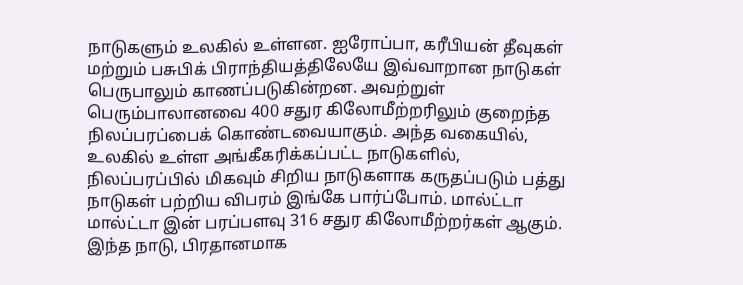நாடுகளும் உலகில் உள்ளன. ஐரோப்பா, கரீபியன் தீவுகள் மற்றும் பசுபிக் பிராந்தியத்திலேயே இவ்வாறான நாடுகள் பெருபாலும் காணப்படுகின்றன. அவற்றுள் பெரும்பாலானவை 400 சதுர கிலோமீற்றரிலும் குறைந்த நிலப்பரப்பைக் கொண்டவையாகும். அந்த வகையில், உலகில் உள்ள அங்கீகரிக்கப்பட்ட நாடுகளில், நிலப்பரப்பில் மிகவும் சிறிய நாடுகளாக கருதப்படும் பத்து நாடுகள் பற்றிய விபரம் இங்கே பார்ப்போம். மால்ட்டா  மால்ட்டா இன் பரப்பளவு 316 சதுர கிலோமீற்றர்கள் ஆகும். இந்த நாடு, பிரதானமாக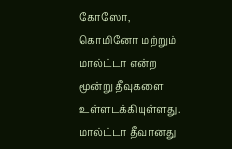கோஸோ, கொமினோ மற்றும் மால்ட்டா என்ற மூன்று தீவுகளை உள்ளடக்கியுள்ளது. மால்ட்டா தீவானது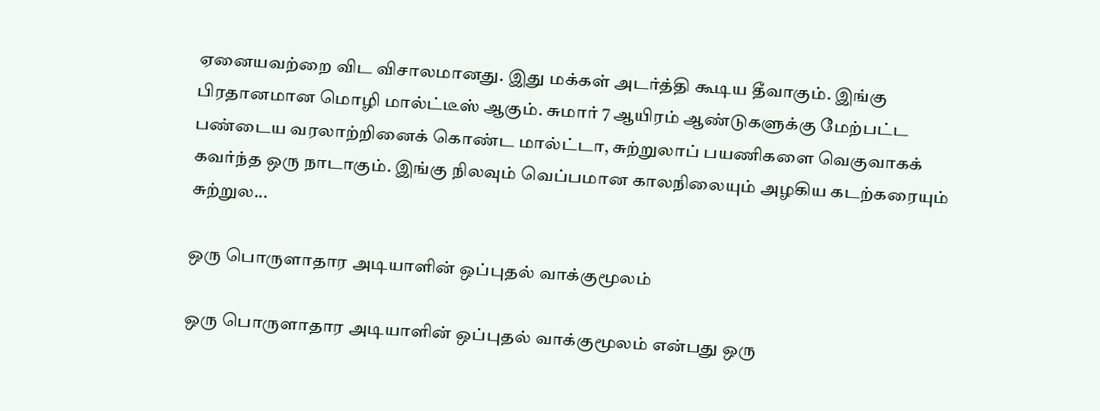ஏனையவற்றை விட விசாலமானது. இது மக்கள் அடர்த்தி கூடிய தீவாகும். இங்கு பிரதானமான மொழி மால்ட்டீஸ் ஆகும். சுமார் 7 ஆயிரம் ஆண்டுகளுக்கு மேற்பட்ட பண்டைய வரலாற்றினைக் கொண்ட மால்ட்டா, சுற்றுலாப் பயணிகளை வெகுவாகக் கவர்ந்த ஒரு நாடாகும். இங்கு நிலவும் வெப்பமான காலநிலையும் அழகிய கடற்கரையும் சுற்றுல...

ஒரு பொருளாதார அடியாளின் ஒப்புதல் வாக்குமூலம்

ஒரு பொருளாதார அடியாளின் ஒப்புதல் வாக்குமூலம் என்பது ஒரு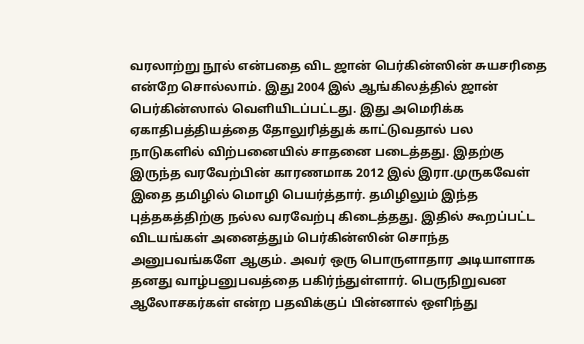வரலாற்று நூல் என்பதை விட ஜான் பெர்கின்ஸின் சுயசரிதை என்றே சொல்லாம். இது 2004 இல் ஆங்கிலத்தில் ஜான் பெர்கின்ஸால் வெளியிடப்பட்டது. இது அமெரிக்க ஏகாதிபத்தியத்தை தோலுரித்துக் காட்டுவதால் பல நாடுகளில் விற்பனையில் சாதனை படைத்தது. இதற்கு இருந்த வரவேற்பின் காரணமாக 2012 இல் இரா.முருகவேள் இதை தமிழில் மொழி பெயர்த்தார். தமிழிலும் இந்த புத்தகத்திற்கு நல்ல வரவேற்பு கிடைத்தது. இதில் கூறப்பட்ட விடயங்கள் அனைத்தும் பெர்கின்ஸின் சொந்த அனுபவங்களே ஆகும். அவர் ஒரு பொருளாதார அடியாளாக தனது வாழ்பனுபவத்தை பகிர்ந்துள்ளார். பெருநிறுவன ஆலோசகர்கள் என்ற பதவிக்குப் பின்னால் ஒளிந்து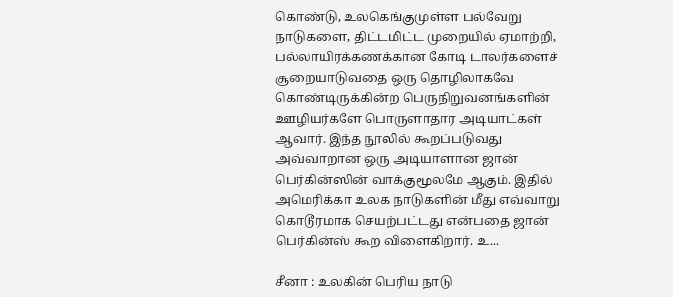கொண்டு, உலகெங்குமுள்ள பல்வேறு நாடுகளை, திட்டமிட்ட முறையில் ஏமாற்றி, பல்லாயிரக்கணக்கான கோடி டாலர்களைச் சூறையாடுவதை ஒரு தொழிலாகவே கொண்டிருக்கின்ற பெருநிறுவனங்களின் ஊழியர்களே பொருளாதார அடியாட்கள் ஆவார். இந்த நூலில் கூறப்படுவது அவ்வாறான ஒரு அடியாளான ஜான் பெர்கின்ஸின் வாக்குமூலமே ஆகும். இதில் அமெரிக்கா உலக நாடுகளின் மீது எவ்வாறு கொடூரமாக செயற்பட்டது என்பதை ஜான் பெர்கின்ஸ் கூற விளைகிறார். உ...

சீனா : உலகின் பெரிய நாடு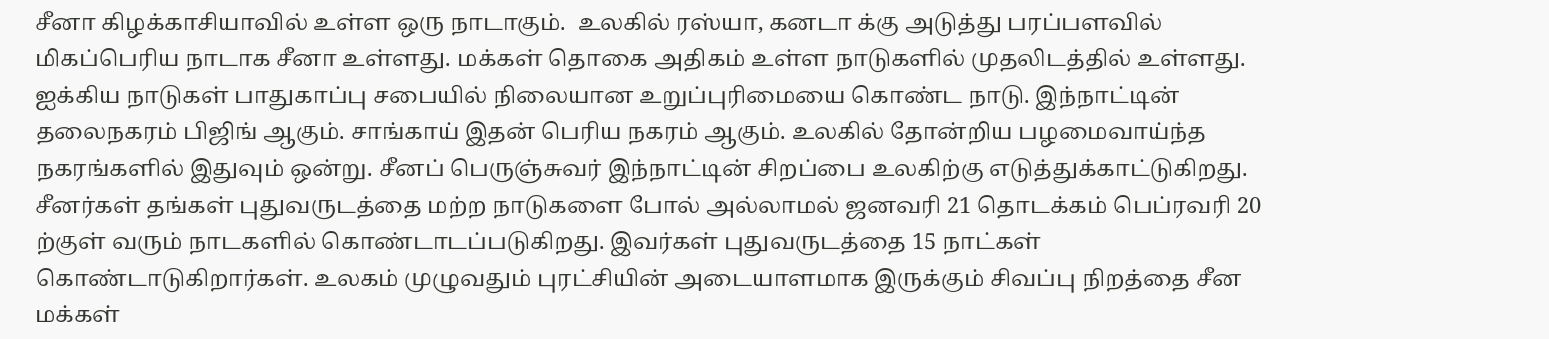சீனா கிழக்காசியாவில் உள்ள ஒரு நாடாகும்.  உலகில் ரஸ்யா, கனடா க்கு அடுத்து பரப்பளவில் மிகப்பெரிய நாடாக சீனா உள்ளது. மக்கள் தொகை அதிகம் உள்ள நாடுகளில் முதலிடத்தில் உள்ளது. ஐக்கிய நாடுகள் பாதுகாப்பு சபையில் நிலையான உறுப்புரிமையை கொண்ட நாடு. இந்நாட்டின் தலைநகரம் பிஜிங் ஆகும். சாங்காய் இதன் பெரிய நகரம் ஆகும். உலகில் தோன்றிய பழமைவாய்ந்த நகரங்களில் இதுவும் ஒன்று. சீனப் பெருஞ்சுவர் இந்நாட்டின் சிறப்பை உலகிற்கு எடுத்துக்காட்டுகிறது. சீனர்கள் தங்கள் புதுவருடத்தை மற்ற நாடுகளை போல் அல்லாமல் ஜனவரி 21 தொடக்கம் பெப்ரவரி 20 ற்குள் வரும் நாடகளில் கொண்டாடப்படுகிறது. இவர்கள் புதுவருடத்தை 15 நாட்கள் கொண்டாடுகிறார்கள். உலகம் முழுவதும் புரட்சியின் அடையாளமாக இருக்கும் சிவப்பு நிறத்தை சீன மக்கள்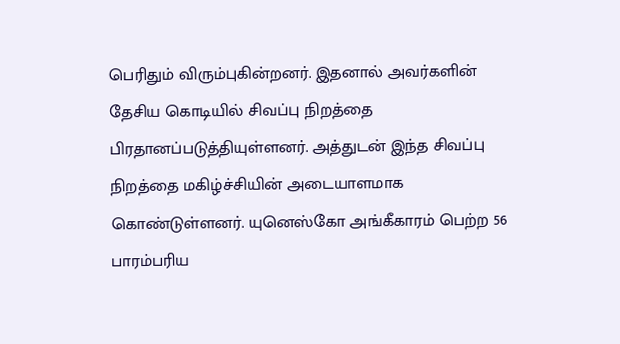பெரிதும் விரும்புகின்றனர். இதனால் அவர்களின் தேசிய கொடியில் சிவப்பு நிறத்தை பிரதானப்படுத்தியுள்ளனர். அத்துடன் இந்த சிவப்பு நிறத்தை மகிழ்ச்சியின் அடையாளமாக கொண்டுள்ளனர். யுனெஸ்கோ அங்கீகாரம் பெற்ற 56 பாரம்பரிய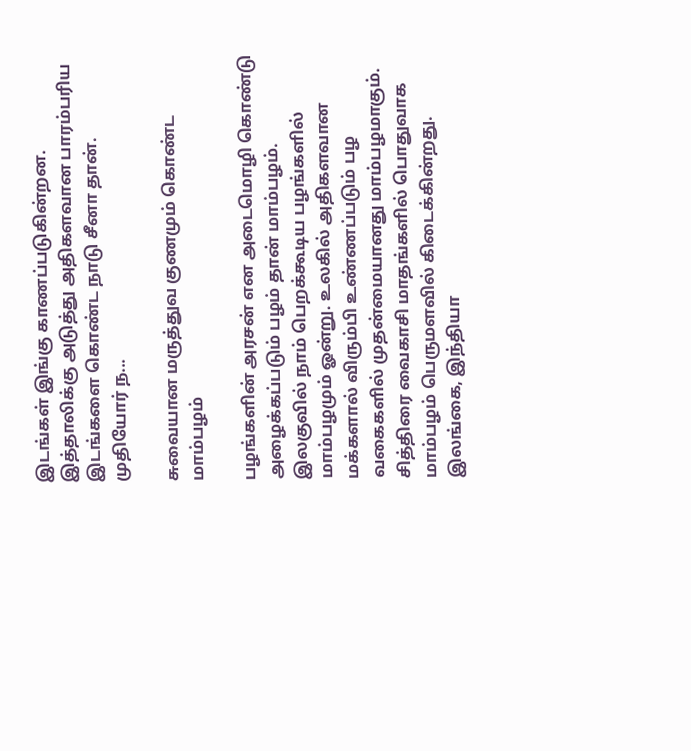இடங்கள் இங்கு காணப்படுகின்றன. இத்தாலிக்கு அடுத்து அதிகளவான பாரம்பரிய இடங்களை கொண்ட நாடு சீனா தான். முதியோர் ந...

சுவையான மருத்துவ குணமும் கொண்ட மாம்பழம்

பழங்களின் அரசன் என அடைமொழி கொண்டு அழைக்கப்படும் பழம் தான் மாம்பழம். இலகுவில் நாம் பெறக்கூடிய பழங்களில் மாம்பழமும் ஓன்று. உலகில் அதிகளவான மக்களால் விரும்பி உண்ணப்படும் பழ வகைகளில் முதன்மையானது மாம்பழமாகும். சித்திரை வைகாசி மாதங்களில் பொதுவாக மாம்பழம் பெருமளவில் கிடைக்கின்றது. இலங்கை, இந்தியா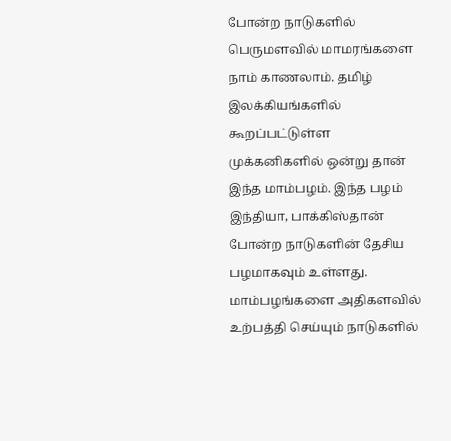போன்ற நாடுகளில் பெருமளவில் மாமரங்களை நாம் காணலாம். தமிழ் இலக்கியங்களில் கூறப்பட்டுள்ள முக்கனிகளில் ஒன்று தான் இந்த மாம்பழம். இந்த பழம் இந்தியா, பாக்கிஸ்தான் போன்ற நாடுகளின் தேசிய பழமாகவும் உள்ளது. மாம்பழங்களை அதிகளவில் உற்பத்தி செய்யும் நாடுகளில்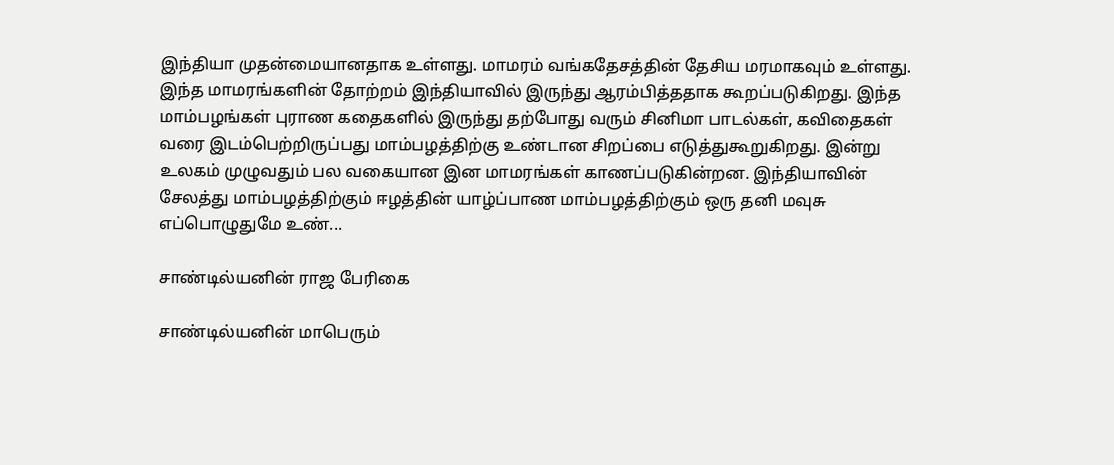இந்தியா முதன்மையானதாக உள்ளது. மாமரம் வங்கதேசத்தின் தேசிய மரமாகவும் உள்ளது. இந்த மாமரங்களின் தோற்றம் இந்தியாவில் இருந்து ஆரம்பித்ததாக கூறப்படுகிறது. இந்த மாம்பழங்கள் புராண கதைகளில் இருந்து தற்போது வரும் சினிமா பாடல்கள், கவிதைகள் வரை இடம்பெற்றிருப்பது மாம்பழத்திற்கு உண்டான சிறப்பை எடுத்துகூறுகிறது. இன்று உலகம் முழுவதும் பல வகையான இன மாமரங்கள் காணப்படுகின்றன. இந்தியாவின் சேலத்து மாம்பழத்திற்கும் ஈழத்தின் யாழ்ப்பாண மாம்பழத்திற்கும் ஒரு தனி மவுசு எப்பொழுதுமே உண்...

சாண்டில்யனின் ராஜ பேரிகை

சாண்டில்யனின் மாபெரும்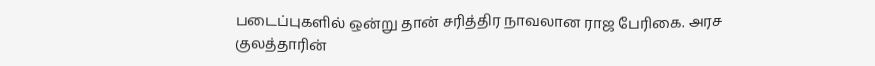படைப்புகளில் ஒன்று தான் சரித்திர நாவலான ராஜ பேரிகை. அரச குலத்தாரின்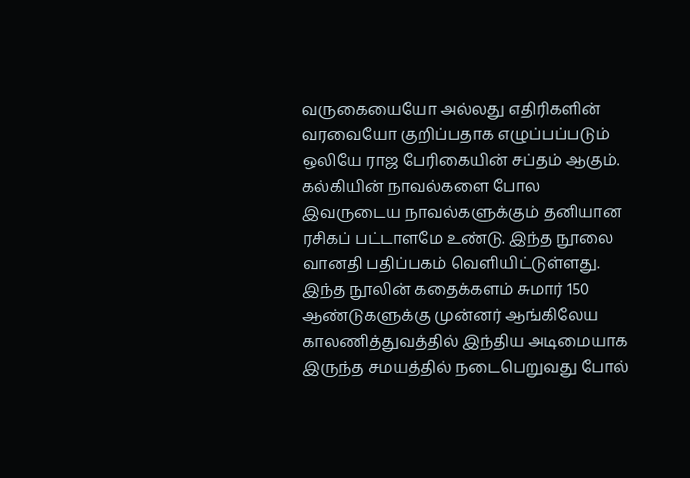வருகையையோ அல்லது எதிரிகளின் வரவையோ குறிப்பதாக எழுப்பப்படும் ஒலியே ராஜ பேரிகையின் சப்தம் ஆகும். கல்கியின் நாவல்களை போல இவருடைய நாவல்களுக்கும் தனியான ரசிகப் பட்டாளமே உண்டு. இந்த நூலை வானதி பதிப்பகம் வெளியிட்டுள்ளது. இந்த நூலின் கதைக்களம் சுமார் 150 ஆண்டுகளுக்கு முன்னர் ஆங்கிலேய காலணித்துவத்தில் இந்திய அடிமையாக இருந்த சமயத்தில் நடைபெறுவது போல்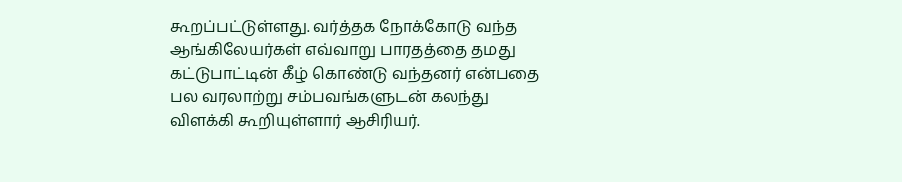கூறப்பட்டுள்ளது. வர்த்தக நோக்கோடு வந்த ஆங்கிலேயர்கள் எவ்வாறு பாரதத்தை தமது கட்டுபாட்டின் கீழ் கொண்டு வந்தனர் என்பதை பல வரலாற்று சம்பவங்களுடன் கலந்து விளக்கி கூறியுள்ளார் ஆசிரியர்.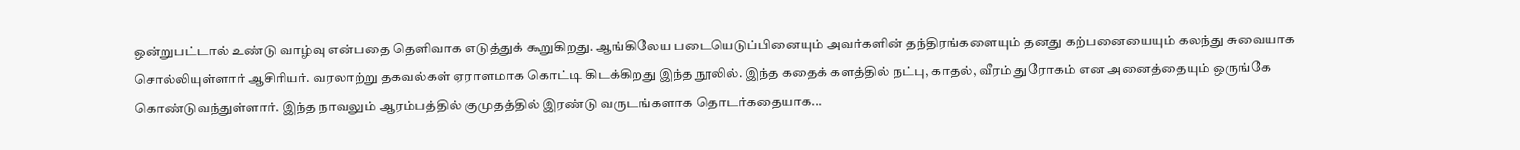ஒன்றுபட்டால் உண்டு வாழ்வு என்பதை தெளிவாக எடுத்துக் கூறுகிறது. ஆங்கிலேய படையெடுப்பினையும் அவர்களின் தந்திரங்களையும் தனது கற்பனையையும் கலந்து சுவையாக சொல்லியுள்ளார் ஆசிரியர். வரலாற்று தகவல்கள் ஏராளமாக கொட்டி கிடக்கிறது இந்த நூலில். இந்த கதைக் களத்தில் நட்பு, காதல், வீரம் துரோகம் என அனைத்தையும் ஒருங்கே கொண்டுவந்துள்ளார். இந்த நாவலும் ஆரம்பத்தில் குமுதத்தில் இரண்டு வருடங்களாக தொடர்கதையாக...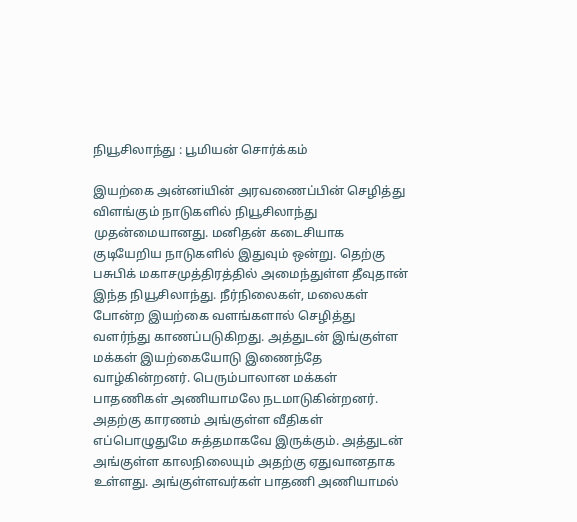நியூசிலாந்து : பூமியன் சொர்க்கம்

இயற்கை அன்னiயின் அரவணைப்பின் செழித்து விளங்கும் நாடுகளில் நியூசிலாந்து முதன்மையானது. மனிதன் கடைசியாக குடியேறிய நாடுகளில் இதுவும் ஒன்று. தெற்கு பசுபிக் மகாசமுத்திரத்தில் அமைந்துள்ள தீவுதான் இந்த நியூசிலாந்து. நீர்நிலைகள், மலைகள் போன்ற இயற்கை வளங்களால் செழித்து வளர்ந்து காணப்படுகிறது. அத்துடன் இங்குள்ள மக்கள் இயற்கையோடு இணைந்தே வாழ்கின்றனர். பெரும்பாலான மக்கள் பாதணிகள் அணியாமலே நடமாடுகின்றனர். அதற்கு காரணம் அங்குள்ள வீதிகள் எப்பொழுதுமே சுத்தமாகவே இருக்கும். அத்துடன் அங்குள்ள காலநிலையும் அதற்கு ஏதுவானதாக உள்ளது. அங்குள்ளவர்கள் பாதணி அணியாமல்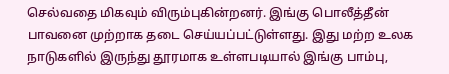செல்வதை மிகவும் விரும்புகின்றனர். இங்கு பொலீத்தீன் பாவனை முற்றாக தடை செய்யப்பட்டுள்ளது. இது மற்ற உலக நாடுகளில் இருந்து தூரமாக உள்ளபடியால் இங்கு பாம்பு,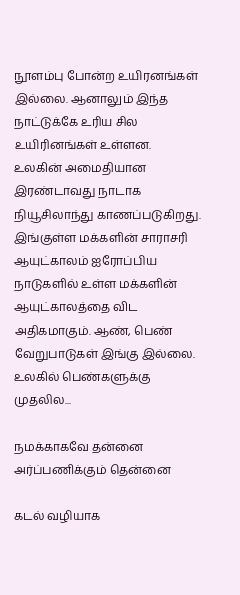நூளம்பு போன்ற உயிரனங்கள் இல்லை. ஆனாலும் இந்த நாட்டுக்கே உரிய சில உயிரினங்கள் உள்ளன. உலகின் அமைதியான இரண்டாவது நாடாக நியூசிலாந்து காணப்படுகிறது. இங்குள்ள மக்களின் சாராசரி ஆயுட்காலம் ஐரோப்பிய நாடுகளில் உள்ள மக்களின் ஆயுட்காலத்தை விட அதிகமாகும். ஆண், பெண் வேறுபாடுகள் இங்கு இல்லை. உலகில் பெண்களுக்கு முதலில...

நமக்காகவே தன்னை அர்ப்பணிக்கும் தென்னை

கடல் வழியாக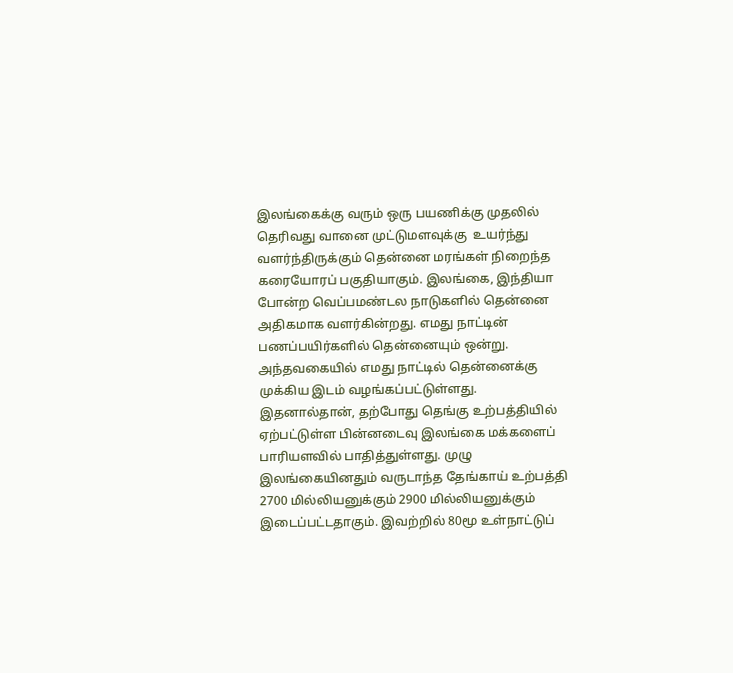இலங்கைக்கு வரும் ஒரு பயணிக்கு முதலில் தெரிவது வானை முட்டுமளவுக்கு  உயர்ந்து வளர்ந்திருக்கும் தென்னை மரங்கள் நிறைந்த கரையோரப் பகுதியாகும். இலங்கை, இந்தியா போன்ற வெப்பமண்டல நாடுகளில் தென்னை அதிகமாக வளர்கின்றது. எமது நாட்டின் பணப்பயிர்களில் தென்னையும் ஒன்று. அந்தவகையில் எமது நாட்டில் தென்னைக்கு முக்கிய இடம் வழங்கப்பட்டுள்ளது. இதனால்தான், தற்போது தெங்கு உற்பத்தியில் ஏற்பட்டுள்ள பின்னடைவு இலங்கை மக்களைப் பாரியளவில் பாதித்துள்ளது. முழு இலங்கையினதும் வருடாந்த தேங்காய் உற்பத்தி 2700 மில்லியனுக்கும் 2900 மில்லியனுக்கும் இடைப்பட்டதாகும். இவற்றில் 80மூ உள்நாட்டுப்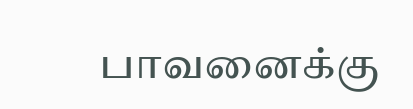பாவனைக்கு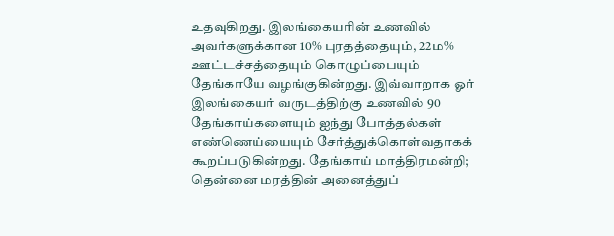உதவுகிறது. இலங்கையரின் உணவில் அவர்களுக்கான 10% புரதத்தையும், 22ம% ஊட்டச்சத்தையும் கொழுப்பையும் தேங்காயே வழங்குகின்றது. இவ்வாறாக ஓர் இலங்கையர் வருடத்திற்கு உணவில் 90 தேங்காய்களையும் ஐந்து போத்தல்கள் எண்ணெய்யையும் சேர்த்துக்கொள்வதாகக் கூறப்படுகின்றது. தேங்காய் மாத்திரமன்றி; தென்னை மரத்தின் அனைத்துப்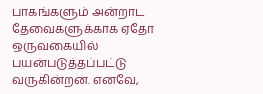பாகங்களும் அன்றாட தேவைகளுக்காக ஏதோ ஒருவகையில் பயன்படுத்தப்பட்டு வருகின்றன. எனவே,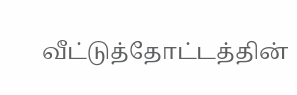வீட்டுத்தோட்டத்தின்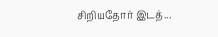சிறியதோர் இடத்...